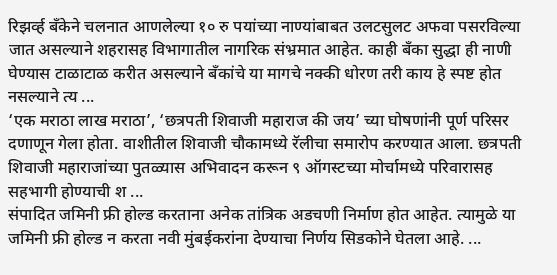रिझर्व्ह बँकेने चलनात आणलेल्या १० रु पयांच्या नाण्यांबाबत उलटसुलट अफवा पसरविल्या जात असल्याने शहरासह विभागातील नागरिक संभ्रमात आहेत. काही बँका सुद्धा ही नाणी घेण्यास टाळाटाळ करीत असल्याने बँकांचे या मागचे नक्की धोरण तरी काय हे स्पष्ट होत नसल्याने त्य ...
‘एक मराठा लाख मराठा’, ‘छत्रपती शिवाजी महाराज की जय’ च्या घोषणांनी पूर्ण परिसर दणाणून गेला होता. वाशीतील शिवाजी चौकामध्ये रॅलीचा समारोप करण्यात आला. छत्रपती शिवाजी महाराजांच्या पुतळ्यास अभिवादन करून ९ ऑगस्टच्या मोर्चामध्ये परिवारासह सहभागी होण्याची श ...
संपादित जमिनी फ्री होल्ड करताना अनेक तांत्रिक अडचणी निर्माण होत आहेत. त्यामुळे या जमिनी फ्री होल्ड न करता नवी मुंबईकरांना देण्याचा निर्णय सिडकोने घेतला आहे. ...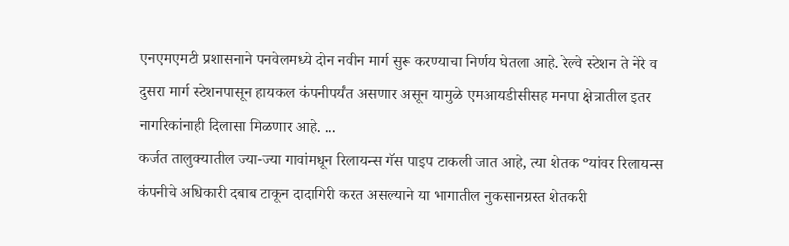एनएमएमटी प्रशासनाने पनवेलमध्ये दोन नवीन मार्ग सुरू करण्याचा निर्णय घेतला आहे. रेल्वे स्टेशन ते नेरे व दुसरा मार्ग स्टेशनपासून हायकल कंपनीपर्यंत असणार असून यामुळे एमआयडीसीसह मनपा क्षेत्रातील इतर नागरिकांनाही दिलासा मिळणार आहे. ...
कर्जत तालुक्यातील ज्या-ज्या गावांमधून रिलायन्स गॅस पाइप टाकली जात आहे, त्या शेतक ºयांवर रिलायन्स कंपनीचे अधिकारी दबाब टाकून दादागिरी करत असल्याने या भागातील नुकसानग्रस्त शेतकरी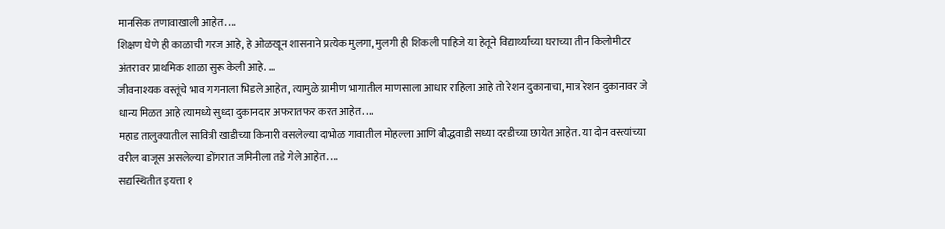मानसिक तणावाखाली आहेत. ...
शिक्षण घेणे ही काळाची गरज आहे, हे ओळखून शासनाने प्रत्येक मुलगा, मुलगी ही शिकली पाहिजे या हेतूने विद्यार्थ्यांच्या घराच्या तीन किलोमीटर अंतरावर प्राथमिक शाळा सुरू केली आहे. ...
जीवनाश्यक वस्तूंचे भाव गगनाला भिडले आहेत, त्यामुळे ग्रामीण भागातील माणसाला आधार राहिला आहे तो रेशन दुकानाचा, मात्र रेशन दुकानावर जे धान्य मिळत आहे त्यामध्ये सुध्दा दुकानदार अफरातफर करत आहेत. ...
महाड तालुक्यातील सावित्री खाडीच्या किनारी वसलेल्या दाभोळ गावातील मोहल्ला आणि बौद्धवाडी सध्या दरडीच्या छायेत आहेत. या दोन वस्त्यांच्या वरील बाजूस असलेल्या डोंगरात जमिनीला तडे गेले आहेत. ...
सद्यस्थितीत इयत्ता १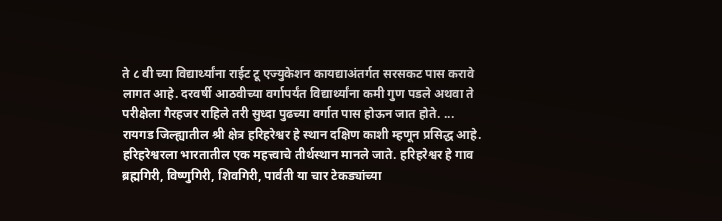ते ८ वी च्या विद्यार्थ्यांना राईट टू एज्युकेशन कायद्याअंतर्गत सरसकट पास करावे लागत आहे. दरवर्षी आठवीच्या वर्गापर्यंत विद्यार्थ्यांना कमी गुण पडले अथवा ते परीक्षेला गैरहजर राहिले तरी सुध्दा पुढच्या वर्गात पास होऊन जात होते. ...
रायगड जिल्ह्यातील श्री क्षेत्र हरिहरेश्वर हे स्थान दक्षिण काशी म्हणून प्रसिद्ध आहे. हरिहरेश्वरला भारतातील एक महत्त्वाचे तीर्थस्थान मानले जाते. हरिहरेश्वर हे गाव ब्रह्मगिरी, विष्णुगिरी, शिवगिरी, पार्वती या चार टेकड्यांच्या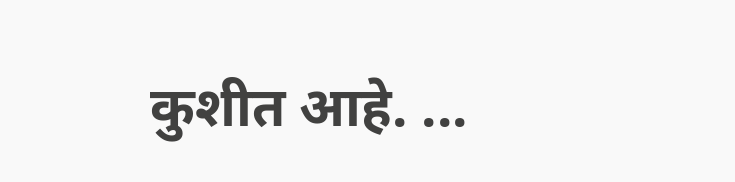कुशीत आहे. ...